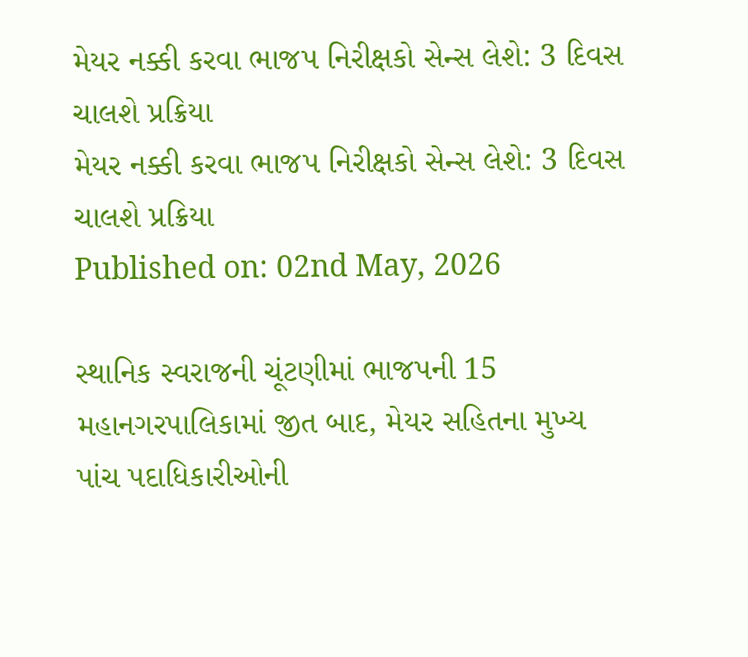મેયર નક્કી કરવા ભાજપ નિરીક્ષકો સેન્સ લેશે: 3 દિવસ ચાલશે પ્રક્રિયા
મેયર નક્કી કરવા ભાજપ નિરીક્ષકો સેન્સ લેશે: 3 દિવસ ચાલશે પ્રક્રિયા
Published on: 02nd May, 2026

સ્થાનિક સ્વરાજની ચૂંટણીમાં ભાજપની 15 મહાનગરપાલિકામાં જીત બાદ, મેયર સહિતના મુખ્ય પાંચ પદાધિકારીઓની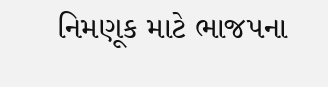નિમણૂક માટે ભાજપના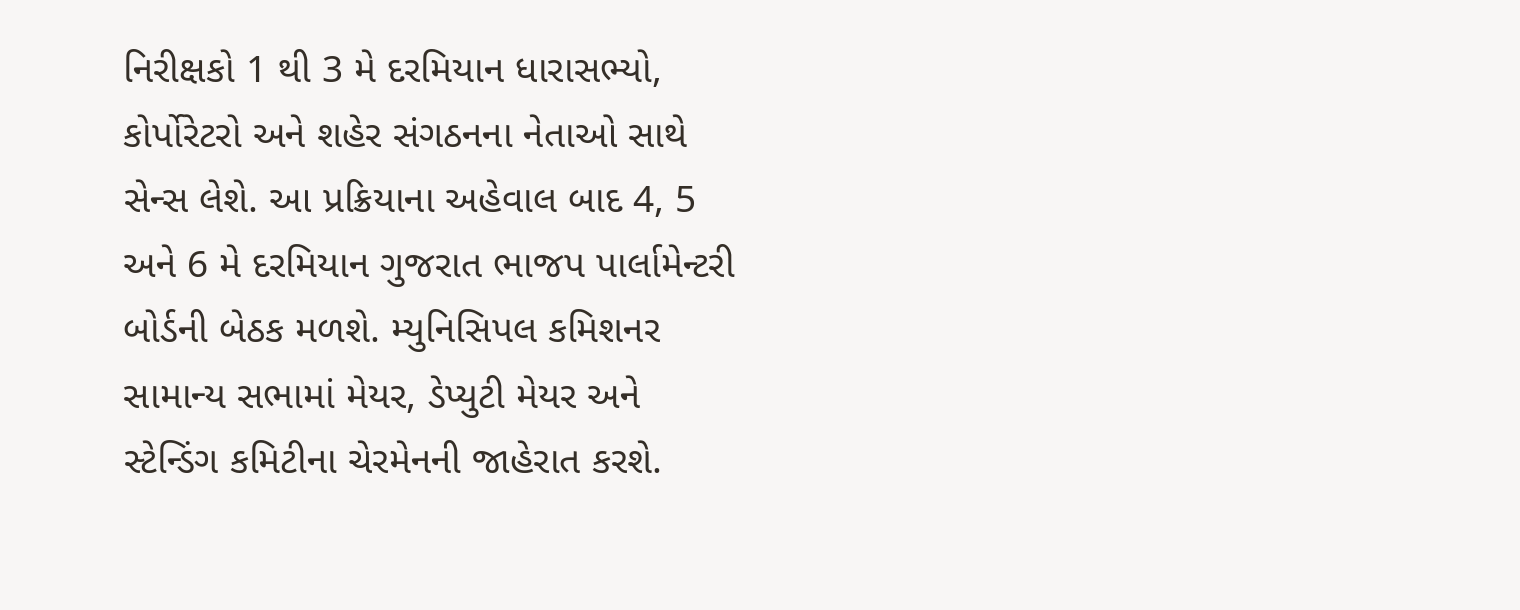નિરીક્ષકો 1 થી 3 મે દરમિયાન ધારાસભ્યો, કોર્પોરેટરો અને શહેર સંગઠનના નેતાઓ સાથે સેન્સ લેશે. આ પ્રક્રિયાના અહેવાલ બાદ 4, 5 અને 6 મે દરમિયાન ગુજરાત ભાજપ પાર્લામેન્ટરી બોર્ડની બેઠક મળશે. મ્યુનિસિપલ કમિશનર સામાન્ય સભામાં મેયર, ડેપ્યુટી મેયર અને સ્ટેન્ડિંગ કમિટીના ચેરમેનની જાહેરાત કરશે.